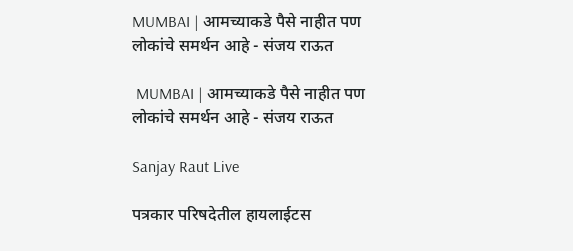MUMBAI | आमच्याकडे पैसे नाहीत पण लोकांचे समर्थन आहे - संजय राऊत

 MUMBAI | आमच्याकडे पैसे नाहीत पण लोकांचे समर्थन आहे - संजय राऊत

Sanjay Raut Live

पत्रकार परिषदेतील हायलाईटस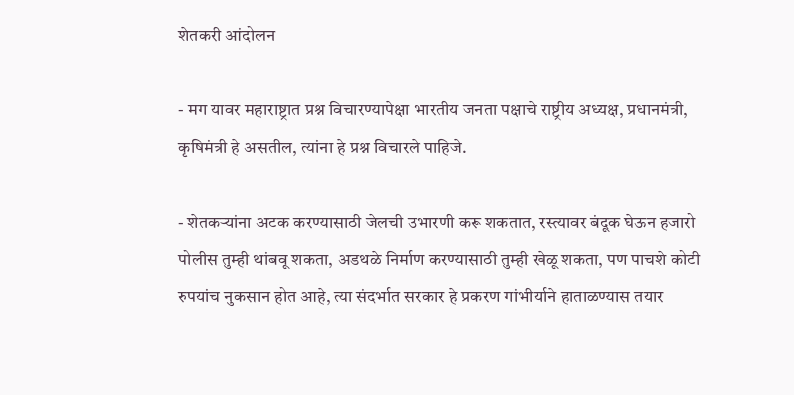शेतकरी आंदोलन

- मग यावर महाराष्ट्रात प्रश्न विचारण्यापेक्षा भारतीय जनता पक्षाचे राष्ट्रीय अध्यक्ष, प्रधानमंत्री, कृषिमंत्री हे असतील, त्यांना हे प्रश्न विचारले पाहिजे.

- शेतकऱ्यांना अटक करण्यासाठी जेलची उभारणी करू शकतात, रस्त्यावर बंदूक घेऊन हजारो पोलीस तुम्ही थांबवू शकता, अडथळे निर्माण करण्यासाठी तुम्ही खेळू शकता, पण पाचशे कोटी रुपयांच नुकसान होत आहे, त्या संदर्भात सरकार हे प्रकरण गांभीर्याने हाताळण्यास तयार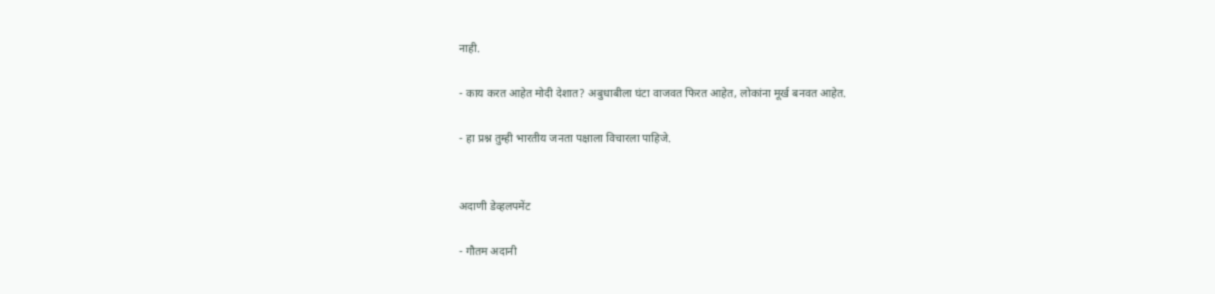नाही.

- काय करत आहेत मोदी देशात? अबुधाबीला घंटा वाजवत फिरत आहेत, लोकांना मूर्ख बनवत आहेत.

- हा प्रश्न तुम्ही भारतीय जनता पक्षाला विचारला पाहिजे.


अदाणी डेव्हलपमेंट

- गौतम अदानी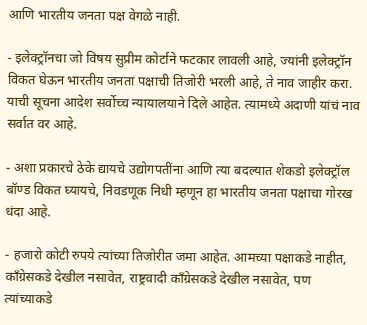आणि भारतीय जनता पक्ष वेगळे नाही.

- इलेक्ट्रॉनचा जो विषय सुप्रीम कोर्टाने फटकार लावली आहे, ज्यांनी इलेक्ट्रॉन विकत घेऊन भारतीय जनता पक्षाची तिजोरी भरली आहे, ते नाव जाहीर करा. याची सूचना आदेश सर्वोच्च न्यायालयाने दिले आहेत. त्यामध्ये अदाणी यांचं नाव सर्वात वर आहे.

- अशा प्रकारचे ठेके द्यायचे उद्योगपतींना आणि त्या बदल्यात शेकडो इलेक्ट्रॉल बॉण्ड विकत घ्यायचे, निवडणूक निधी म्हणून हा भारतीय जनता पक्षाचा गोरख धंदा आहे.

- हजारो कोटी रुपये त्यांच्या तिजोरीत जमा आहेत. आमच्या पक्षाकडे नाहीत, काँग्रेसकडे देखील नसावेत, राष्ट्रवादी काँग्रेसकडे देखील नसावेत, पण त्यांच्याकडे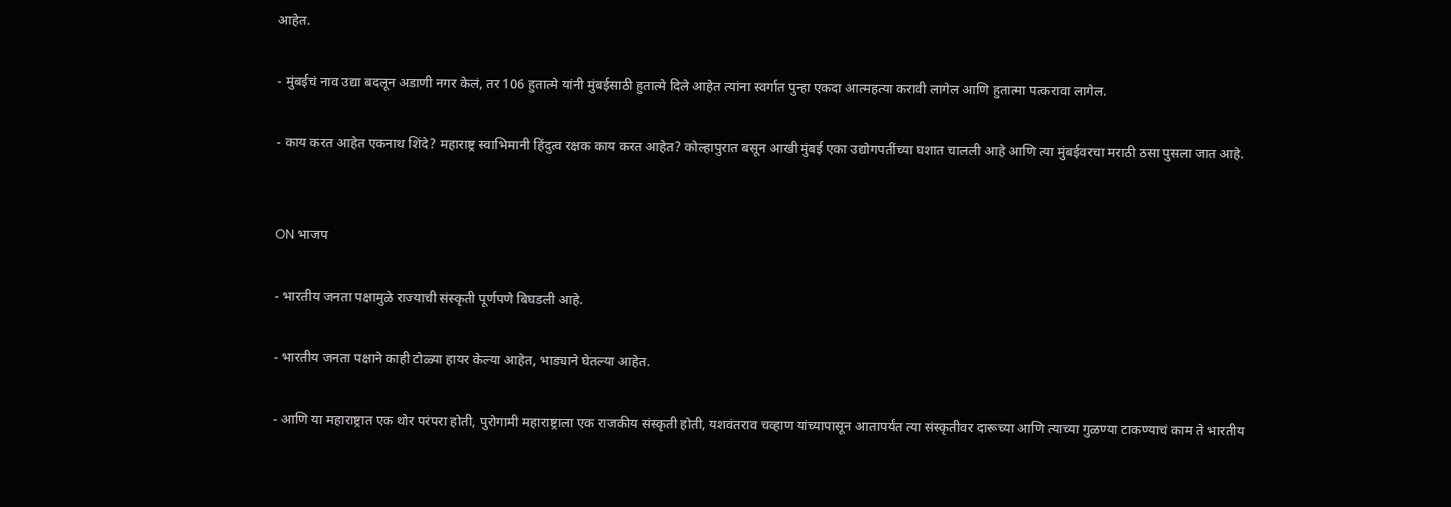आहेत.

- मुंबईचं नाव उद्या बदलून अडाणी नगर केलं, तर 106 हुतात्मे यांनी मुंबईसाठी हुतात्मे दिले आहेत त्यांना स्वर्गात पुन्हा एकदा आत्महत्या करावी लागेल आणि हुतात्मा पत्करावा लागेल.

- काय करत आहेत एकनाथ शिंदे? महाराष्ट्र स्वाभिमानी हिंदुत्व रक्षक काय करत आहेत? कोल्हापुरात बसून आखी मुंबई एका उद्योगपतींच्या घशात चालली आहे आणि त्या मुंबईवरचा मराठी ठसा पुसला जात आहे.


ON भाजप

- भारतीय जनता पक्षामुळे राज्याची संस्कृती पूर्णपणे बिघडली आहे.

- भारतीय जनता पक्षाने काही टोळ्या हायर केल्या आहेत, भाड्याने घेतल्या आहेत.

- आणि या महाराष्ट्रात एक थोर परंपरा होती, पुरोगामी महाराष्ट्राला एक राजकीय संस्कृती होती, यशवंतराव चव्हाण यांच्यापासून आतापर्यंत त्या संस्कृतीवर दारूच्या आणि त्याच्या गुळण्या टाकण्याचं काम ते भारतीय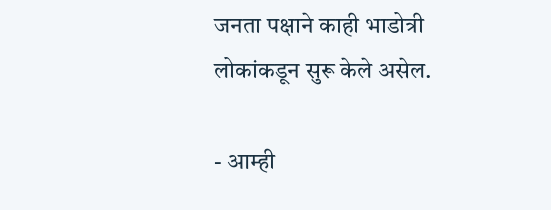जनता पक्षाने काही भाडोत्री लोकांकडून सुरू केले असेल.

- आम्ही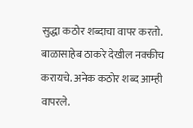सुद्धा कठोर शब्दाचा वापर करतो. बाळासाहेब ठाकरे देखील नक्कीच करायचे. अनेक कठोर शब्द आम्ही वापरले.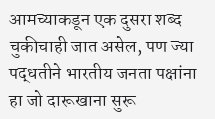आमच्याकडून एक दुसरा शब्द चुकीचाही जात असेल, पण ज्या पद्धतीने भारतीय जनता पक्षांना हा जो दारूखाना सुरू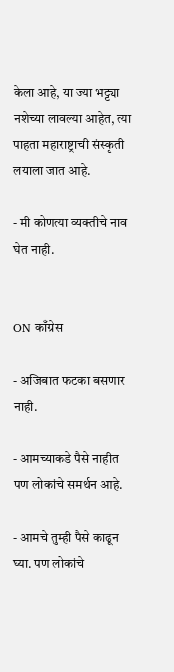केला आहे, या ज्या भट्ट्या नशेच्या लावल्या आहेत, त्या पाहता महाराष्ट्राची संस्कृती लयाला जात आहे.

- मी कोणत्या व्यक्तीचे नाव घेत नाही.


ON काँग्रेस

- अजिबात फटका बसणार नाही.

- आमच्याकडे पैसे नाहीत पण लोकांचे समर्थन आहे.

- आमचे तुम्ही पैसे काढून घ्या. पण लोकांचे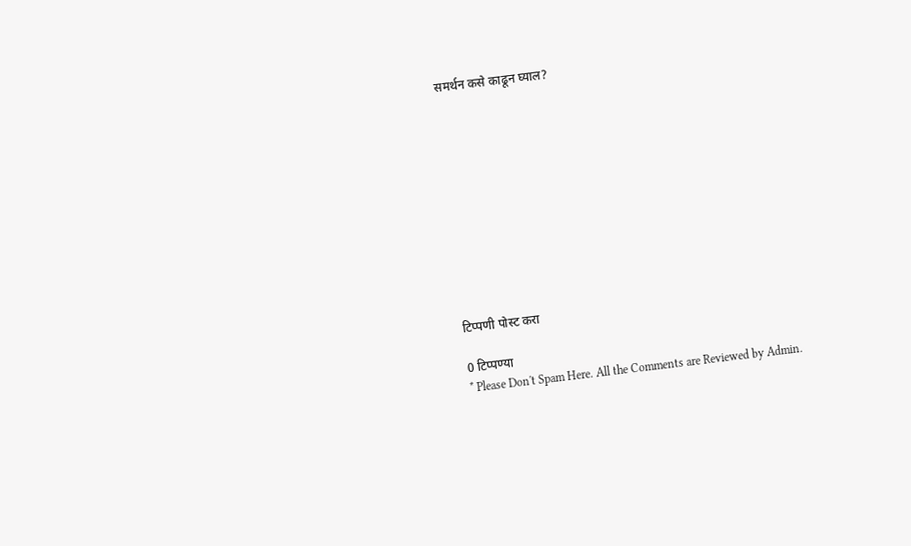समर्थन कसे काढून घ्याल?











टिप्पणी पोस्ट करा

0 टिप्पण्या
* Please Don't Spam Here. All the Comments are Reviewed by Admin.